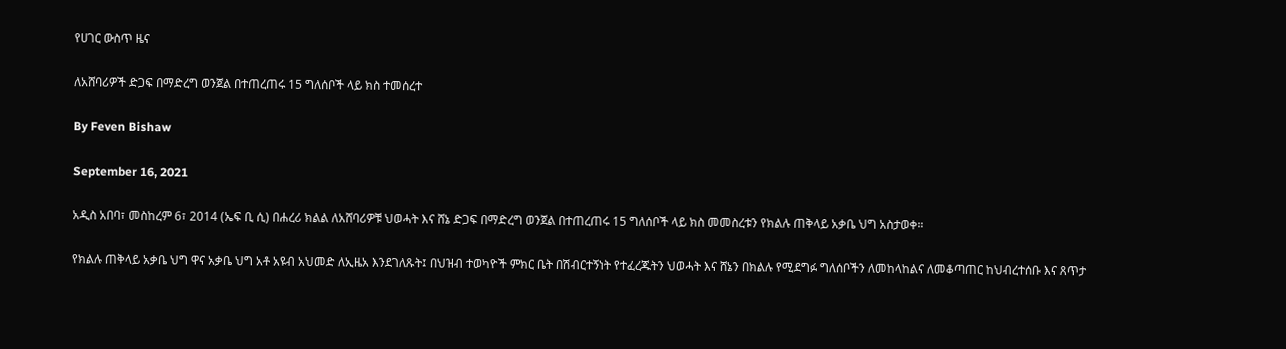የሀገር ውስጥ ዜና

ለአሸባሪዎች ድጋፍ በማድረግ ወንጀል በተጠረጠሩ 15 ግለሰቦች ላይ ክስ ተመሰረተ

By Feven Bishaw

September 16, 2021

አዲስ አበባ፣ መስከረም 6፣ 2014 (ኤፍ ቢ ሲ) በሐረሪ ክልል ለአሸባሪዎቹ ህወሓት እና ሸኔ ድጋፍ በማድረግ ወንጀል በተጠረጠሩ 15 ግለሰቦች ላይ ክስ መመስረቱን የክልሉ ጠቅላይ አቃቤ ህግ አስታወቀ።

የክልሉ ጠቅላይ አቃቤ ህግ ዋና አቃቤ ህግ አቶ አዩብ አህመድ ለኢዜአ እንደገለጹት፤ በህዝብ ተወካዮች ምክር ቤት በሽብርተኝነት የተፈረጁትን ህወሓት እና ሸኔን በክልሉ የሚደግፉ ግለሰቦችን ለመከላከልና ለመቆጣጠር ከህብረተሰቡ እና ጸጥታ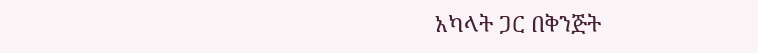አካላት ጋር በቅንጅት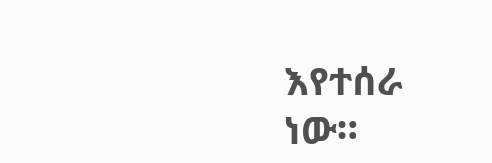እየተሰራ ነው።